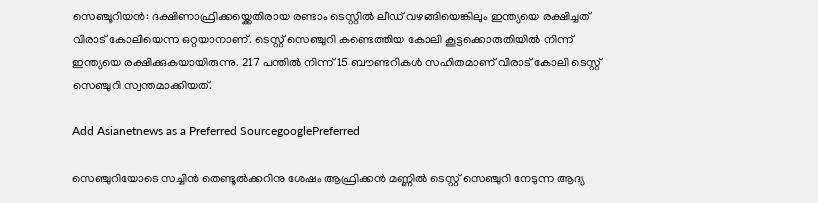സെഞ്ചൂറിയന്‍: ദക്ഷിണാഫ്രിക്കയ്ക്കെതിരായ രണ്ടാം ടെസ്റ്റില്‍ ലീഡ് വഴങ്ങിയെങ്കിലും ഇന്ത്യയെ രക്ഷിച്ചത് വിരാട് കോലിയെന്ന ഒറ്റയാനാണ്. ടെസ്റ്റ് സെഞ്ചുറി കണ്ടെത്തിയ കോലി കൂട്ടക്കൊരുതിയില്‍ നിന്ന് ഇന്ത്യയെ രക്ഷിക്കുകയായിരുന്നു. 217 പന്തില്‍ നിന്ന് 15 ബൗണ്ടറികള്‍ സഹിതമാണ് വിരാട് കോലി ടെസ്റ്റ് സെഞ്ചുറി സ്വന്തമാക്കിയത്.

Add Asianetnews as a Preferred SourcegooglePreferred

സെഞ്ചുറിയോടെ സച്ചിന്‍ തെണ്ടൂല്‍ക്കറിനു ശേഷം ആഫ്രിക്കന്‍ മണ്ണില്‍ ടെസ്റ്റ് സെഞ്ചുറി നേടുന്ന ആദ്യ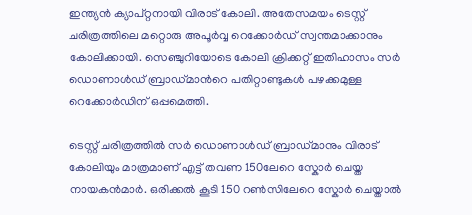ഇന്ത്യന്‍ ക്യാപ്റ്റനായി വിരാട് കോലി. അതേസമയം ടെസ്റ്റ് ചരിത്രത്തിലെ മറ്റൊരു അപൂര്‍വ്വ റെക്കോര്‍ഡ് സ്വന്തമാക്കാനും കോലിക്കായി. സെഞ്ചുറിയോടെ കോലി ക്രിക്കറ്റ് ഇതിഹാസം സര്‍ ഡൊണാള്‍ഡ് ബ്രാഡ്മാന്‍റെ പതിറ്റാണ്ടുകള്‍ പഴക്കമുള്ള റെക്കോര്‍ഡിന് ഒപ്പമെത്തി.

ടെസ്റ്റ് ചരിത്രത്തില്‍ സര്‍ ഡൊണാള്‍ഡ് ബ്രാഡ്മാനും വിരാട് കോലിയും മാത്രമാണ് എട്ട് തവണ 150ലേറെ സ്കോര്‍ ചെയ്ത നായകന്‍മാര്‍. ഒരിക്കല്‍ കൂടി 150 റണ്‍സിലേറെ സ്കോര്‍ ചെയ്താല്‍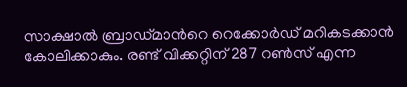സാക്ഷാല്‍ ബ്രാഡ്മാന്‍റെ റെക്കോര്‍ഡ് മറികടക്കാന്‍ കോലിക്കാകും. രണ്ട് വിക്കറ്റിന് 287 റണ്‍സ് എന്ന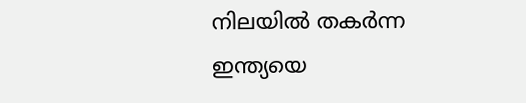നിലയില്‍ തകര്‍ന്ന ഇന്ത്യയെ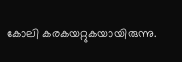കോലി കരകയറ്റുകയായിരുന്നു.